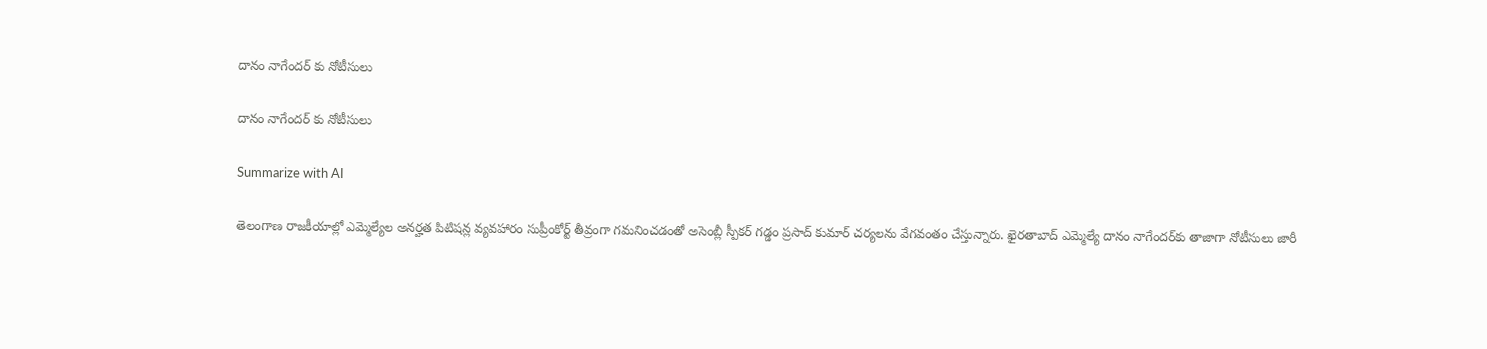దానం నాగేందర్ కు నోటీసులు

దానం నాగేందర్ కు నోటీసులు

Summarize with AI

తెలంగాణ రాజకీయాల్లో ఎమ్మెల్యేల అనర్హత పిటిషన్ల వ్యవహారం సుప్రీంకోర్ట్ తీవ్రంగా గమనించడంతో అసెంబ్లీ స్పీకర్ గడ్డం ప్రసాద్ కుమార్ చర్యలను వేగవంతం చేస్తున్నారు. ఖైరతాబాద్ ఎమ్మెల్యే దానం నాగేందర్‌కు తాజాగా నోటీసులు జారీ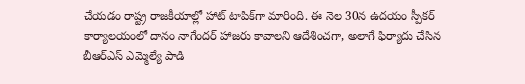చేయడం రాష్ట్ర రాజకీయాల్లో హాట్ టాపిక్‌గా మారింది. ఈ నెల 30న ఉదయం స్పీకర్ కార్యాలయంలో దానం నాగేందర్ హాజరు కావాలని ఆదేశించగా, అలాగే ఫిర్యాదు చేసిన బీఆర్ఎస్ ఎమ్మెల్యే పాడి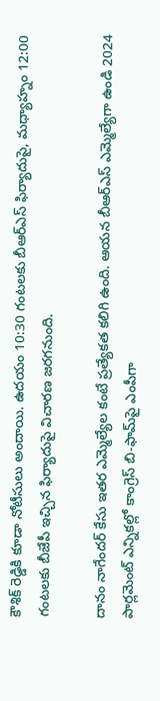కౌశిక్ రెడ్డికి కూడా నోటీసులు అందాయి. ఉదయం 10:30 గంటలకు బీఆర్ఎస్ ఫిర్యాదుపై, మధ్యాహ్నం 12:00 గంటలకు బీజేపీ ఇచ్చిన ఫిర్యాదుపై విచారణ జరగనుంది.

దానం నాగేందర్ కేసు ఇతర ఎమ్మెల్యేల కంటే ప్రత్యేకత కలిగి ఉంది. ఆయన బీఆర్ఎస్ ఎమ్మెల్యేగా ఉండి 2024 పార్లమెంట్ ఎన్నికల్లో కాంగ్రెస్ బి-ఫామ్‌పై ఎంపీగా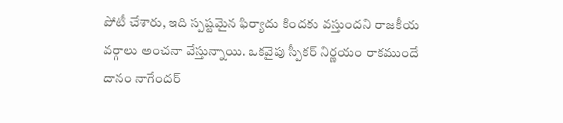పోటీ చేశారు, ఇది స్పష్టమైన ఫిర్యాదు కిందకు వస్తుందని రాజకీయ వర్గాలు అంచనా వేస్తున్నాయి. ఒకవైపు స్పీకర్ నిర్ణయం రాకముందే దానం నాగేందర్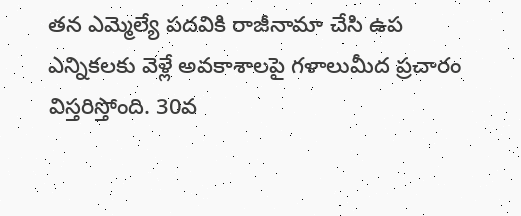తన ఎమ్మెల్యే పదవికి రాజీనామా చేసి ఉప ఎన్నికలకు వెళ్లే అవకాశాలపై గళాలుమీద ప్రచారం విస్తరిస్తోంది. 30వ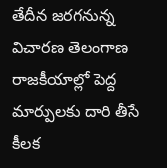తేదీన జరగనున్న విచారణ తెలంగాణ రాజకీయాల్లో పెద్ద మార్పులకు దారి తీసే కీలక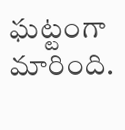ఘట్టంగా మారింది.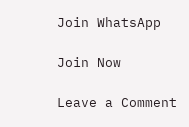Join WhatsApp

Join Now

Leave a Comment